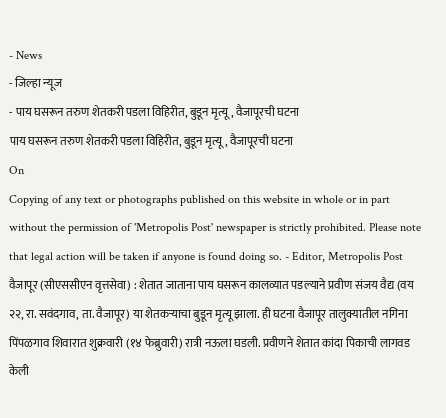- News
- जिल्हा न्यूज
- पाय घसरून तरुण शेतकरी पडला विहिरीत, बुडून मृत्यू, वैजापूरची घटना
पाय घसरून तरुण शेतकरी पडला विहिरीत, बुडून मृत्यू, वैजापूरची घटना
On
Copying of any text or photographs published on this website in whole or in part without the permission of 'Metropolis Post' newspaper is strictly prohibited. Please note that legal action will be taken if anyone is found doing so. - Editor, Metropolis Post
वैजापूर (सीएससीएन वृत्तसेवा) : शेतात जाताना पाय घसरून कालव्यात पडल्याने प्रवीण संजय वैद्य (वय २२, रा. सवंदगाव, ता. वैजापूर) या शेतकऱ्याचा बुडून मृत्यू झाला. ही घटना वैजापूर तालुक्यातील नगिना पिंपळगाव शिवारात शुक्रवारी (१४ फेब्रुवारी) रात्री नऊला घडली. प्रवीणने शेतात कांदा पिकाची लागवड केली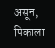असून, पिकाला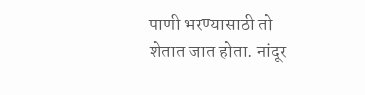पाणी भरण्यासाठी तो शेतात जात होता. नांदूर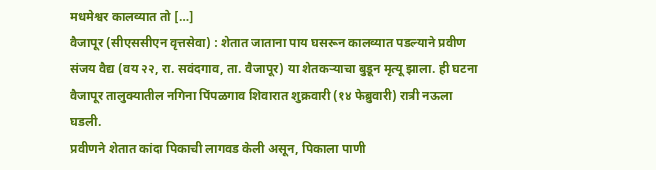मधमेश्वर कालव्यात तो […]
वैजापूर (सीएससीएन वृत्तसेवा) : शेतात जाताना पाय घसरून कालव्यात पडल्याने प्रवीण संजय वैद्य (वय २२, रा. सवंदगाव, ता. वैजापूर) या शेतकऱ्याचा बुडून मृत्यू झाला. ही घटना वैजापूर तालुक्यातील नगिना पिंपळगाव शिवारात शुक्रवारी (१४ फेब्रुवारी) रात्री नऊला घडली.
प्रवीणने शेतात कांदा पिकाची लागवड केली असून, पिकाला पाणी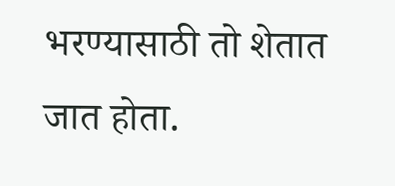भरण्यासाठी तो शेतात जात होता.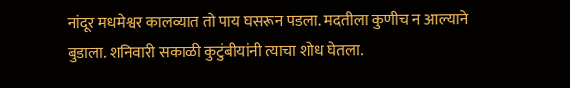नांदूर मधमेश्वर कालव्यात तो पाय घसरून पडला. मदतीला कुणीच न आल्याने बुडाला. शनिवारी सकाळी कुटुंबीयांनी त्याचा शोध घेतला.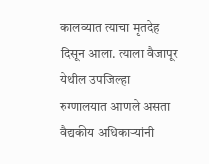कालव्यात त्याचा मृतदेह दिसून आला. त्याला वैजापूर येथील उपजिल्हा रुग्णालयात आणले असता वैद्यकीय अधिकाऱ्यांनी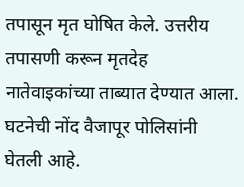तपासून मृत घोषित केले. उत्तरीय तपासणी करून मृतदेह नातेवाइकांच्या ताब्यात देण्यात आला. घटनेची नोंद वैजापूर पोलिसांनी घेतली आहे.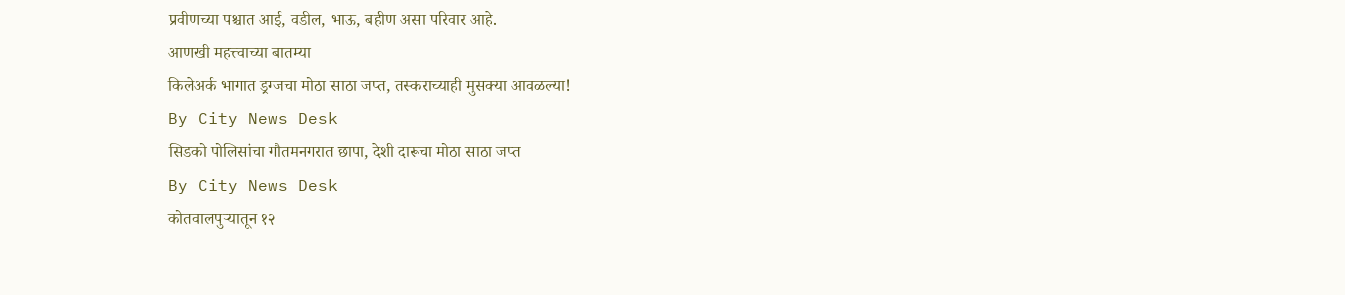प्रवीणच्या पश्चात आई, वडील, भाऊ, बहीण असा परिवार आहे.
आणखी महत्त्वाच्या बातम्या
किलेअर्क भागात ड्रग्जचा मोठा साठा जप्त, तस्कराच्याही मुसक्या आवळल्या!
By City News Desk
सिडको पोलिसांचा गौतमनगरात छापा, देशी दारूचा मोठा साठा जप्त
By City News Desk
कोतवालपुऱ्यातून १२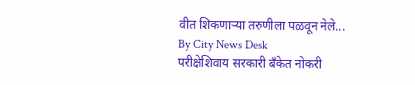वीत शिकणाऱ्या तरुणीला पळवून नेले...
By City News Desk
परीक्षेशिवाय सरकारी बँकेत नोकरी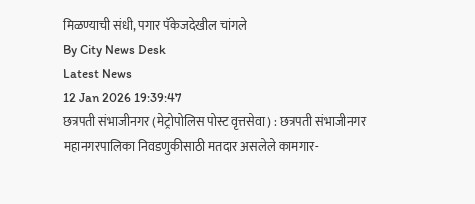मिळण्याची संधी, पगार पॅकेजदेखील चांगले
By City News Desk
Latest News
12 Jan 2026 19:39:47
छत्रपती संभाजीनगर (मेट्रोपोलिस पोस्ट वृत्तसेवा) : छत्रपती संभाजीनगर महानगरपालिका निवडणुकीसाठी मतदार असलेले कामगार-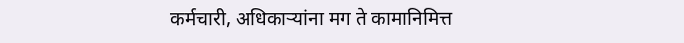कर्मचारी, अधिकाऱ्यांना मग ते कामानिमित्त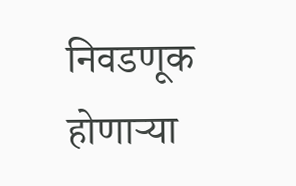निवडणूक होणाऱ्या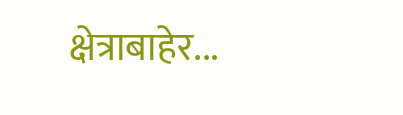क्षेत्राबाहेर...